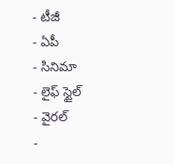- టీజీ
- ఏపీ
- సినిమా
- లైఫ్ స్టైల్
- వైరల్
-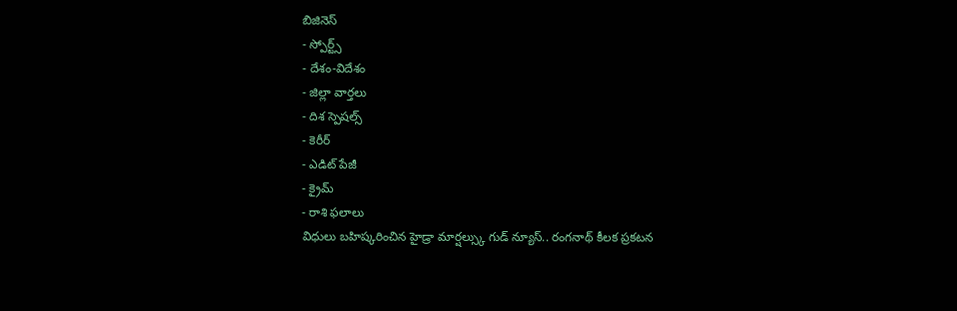బిజినెస్
- స్పోర్ట్స్
- దేశం-విదేశం
- జిల్లా వార్తలు
- దిశ స్పెషల్స్
- కెరీర్
- ఎడిట్ పేజీ
- క్రైమ్
- రాశి ఫలాలు
విధులు బహిష్కరించిన హైడ్రా మార్షల్స్కు గుడ్ న్యూస్.. రంగనాథ్ కీలక ప్రకటన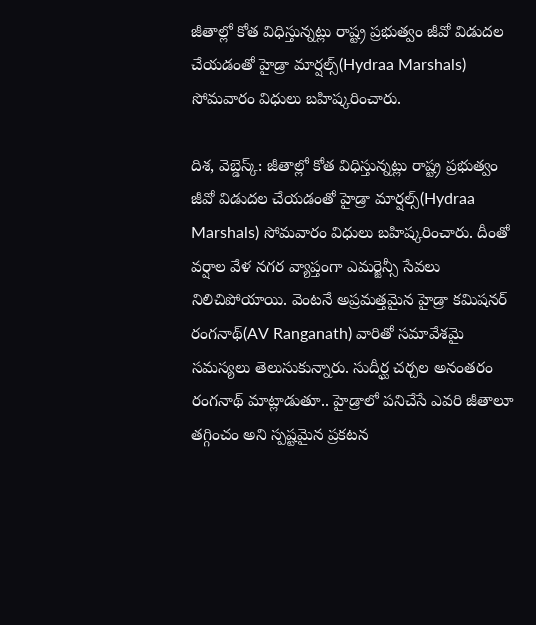జీతాల్లో కోత విధిస్తున్నట్లు రాష్ట్ర ప్రభుత్వం జీవో విడుదల చేయడంతో హైడ్రా మార్షల్స్(Hydraa Marshals) సోమవారం విధులు బహిష్కరించారు.

దిశ, వెబ్డెస్క్: జీతాల్లో కోత విధిస్తున్నట్లు రాష్ట్ర ప్రభుత్వం జీవో విడుదల చేయడంతో హైడ్రా మార్షల్స్(Hydraa Marshals) సోమవారం విధులు బహిష్కరించారు. దీంతో వర్షాల వేళ నగర వ్యాప్తంగా ఎమర్జెన్సీ సేవలు నిలిచిపోయాయి. వెంటనే అప్రమత్తమైన హైడ్రా కమిషనర్ రంగనాథ్(AV Ranganath) వారితో సమావేశమై సమస్యలు తెలుసుకున్నారు. సుదీర్ఘ చర్చల అనంతరం రంగనాథ్ మాట్లాడుతూ.. హైడ్రాలో పనిచేసే ఎవరి జీతాలూ తగ్గించం అని స్పష్టమైన ప్రకటన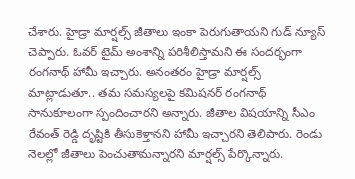చేశారు. హైడ్రా మార్షల్స్ జీతాలు ఇంకా పెరుగుతాయని గుడ్ న్యూస్ చెప్పారు. ఓవర్ టైమ్ అంశాన్ని పరిశీలిస్తామని ఈ సందర్భంగా రంగనాథ్ హామీ ఇచ్చారు. అనంతరం హైడ్రా మార్షల్స్ మాట్లాడుతూ.. తమ సమస్యలపై కమిషనర్ రంగనాథ్ సానుకూలంగా స్పందించారని అన్నారు. జీతాల విషయాన్ని సీఎం రేవంత్ రెడ్డి దృష్టికి తీసుకెళ్తానని హామీ ఇచ్చారని తెలిపారు. రెండు నెలల్లో జీతాలు పెంచుతామన్నారని మార్షల్స్ పేర్కొన్నారు.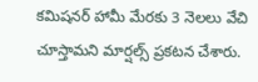కమిషనర్ హామీ మేరకు 3 నెలలు వేచి చూస్తామని మార్షల్స్ ప్రకటన చేశారు.